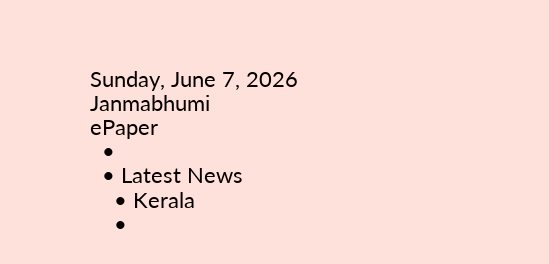Sunday, June 7, 2026
Janmabhumi
ePaper
  •
  • Latest News
    • Kerala
    •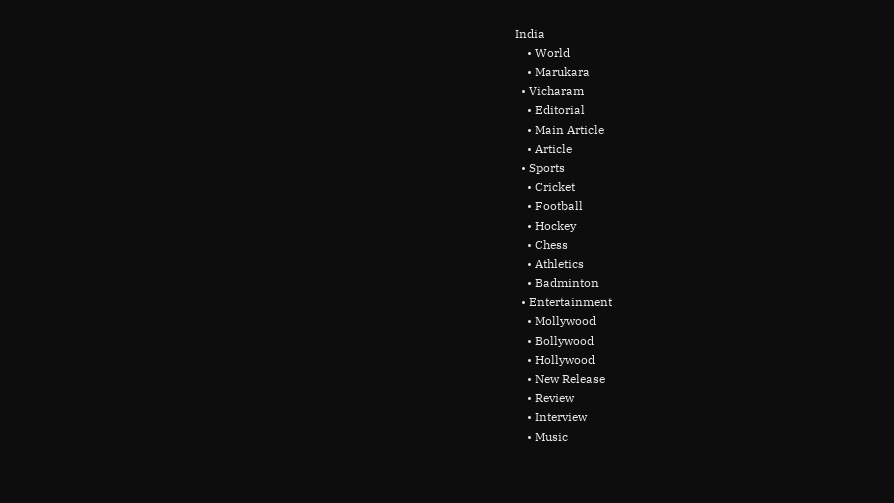India
    • World
    • Marukara
  • Vicharam
    • Editorial
    • Main Article
    • Article
  • Sports
    • Cricket
    • Football
    • Hockey
    • Chess
    • Athletics
    • Badminton
  • Entertainment
    • Mollywood
    • Bollywood
    • Hollywood
    • New Release
    • Review
    • Interview
    • Music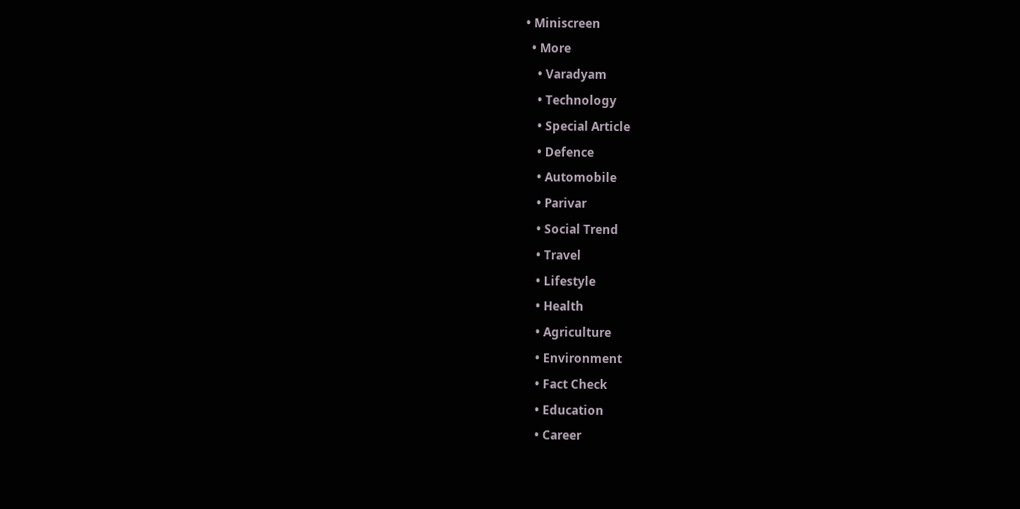• Miniscreen
  • More
    • Varadyam
    • Technology
    • Special Article
    • Defence
    • Automobile
    • Parivar
    • Social Trend
    • Travel
    • Lifestyle
    • Health
    • Agriculture
    • Environment
    • Fact Check
    • Education
    • Career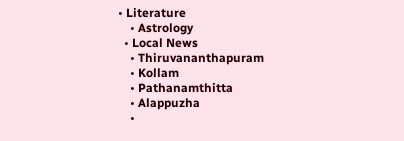• Literature
    • Astrology
  • Local News
    • Thiruvananthapuram
    • Kollam
    • Pathanamthitta
    • Alappuzha
    •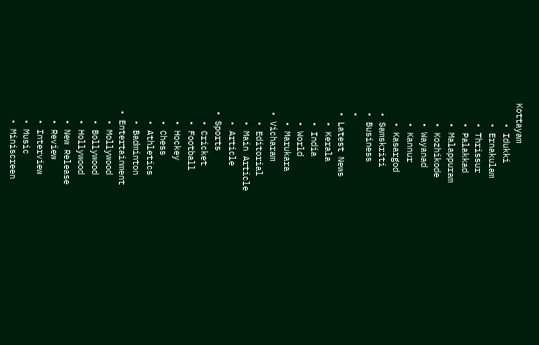Kottayam
    • Idukki
    • Ernakulam
    • Thrissur
    • Palakkad
    • Malappuram
    • Kozhikode
    • Wayanad
    • Kannur
    • Kasargod
  • Samskriti
  • Business
  •
  • Latest News
    • Kerala
    • India
    • World
    • Marukara
  • Vicharam
    • Editorial
    • Main Article
    • Article
  • Sports
    • Cricket
    • Football
    • Hockey
    • Chess
    • Athletics
    • Badminton
  • Entertainment
    • Mollywood
    • Bollywood
    • Hollywood
    • New Release
    • Review
    • Interview
    • Music
    • Miniscreen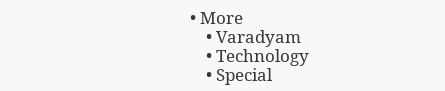• More
    • Varadyam
    • Technology
    • Special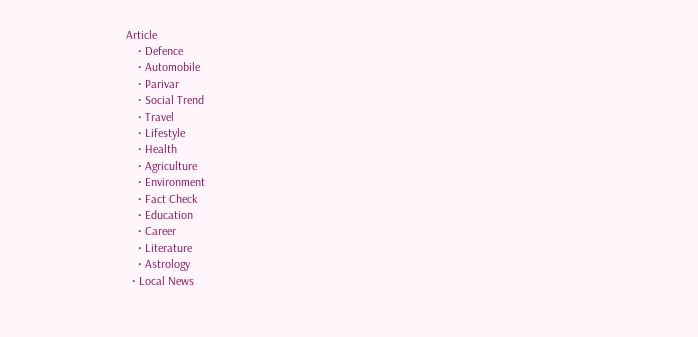Article
    • Defence
    • Automobile
    • Parivar
    • Social Trend
    • Travel
    • Lifestyle
    • Health
    • Agriculture
    • Environment
    • Fact Check
    • Education
    • Career
    • Literature
    • Astrology
  • Local News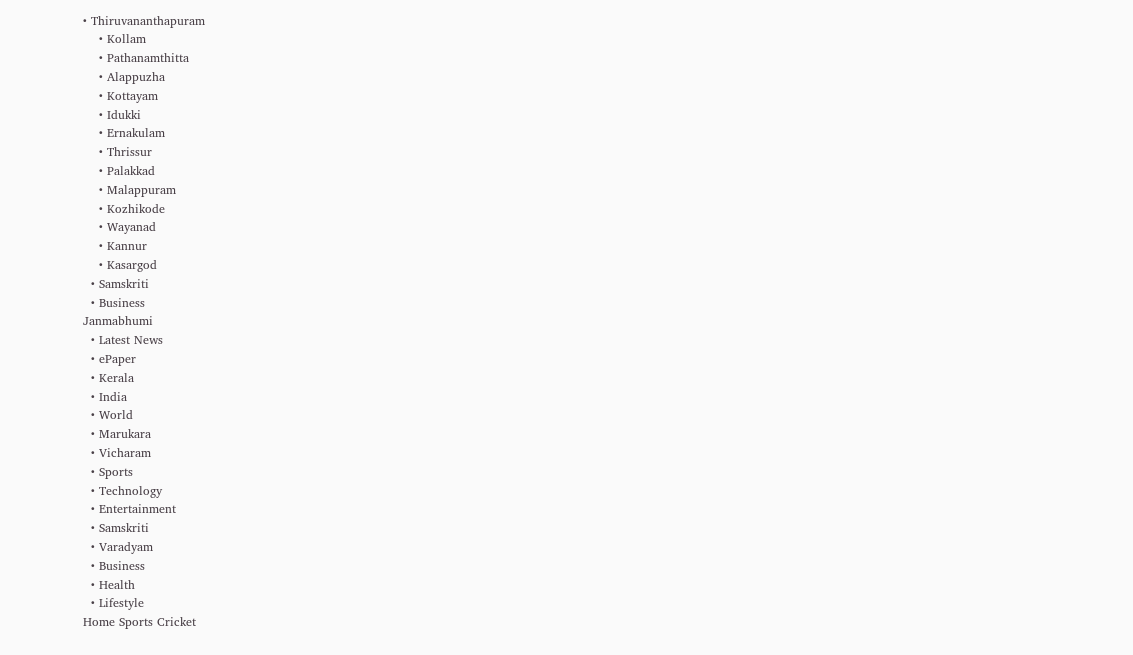• Thiruvananthapuram
    • Kollam
    • Pathanamthitta
    • Alappuzha
    • Kottayam
    • Idukki
    • Ernakulam
    • Thrissur
    • Palakkad
    • Malappuram
    • Kozhikode
    • Wayanad
    • Kannur
    • Kasargod
  • Samskriti
  • Business
Janmabhumi
  • Latest News
  • ePaper
  • Kerala
  • India
  • World
  • Marukara
  • Vicharam
  • Sports
  • Technology
  • Entertainment
  • Samskriti
  • Varadyam
  • Business
  • Health
  • Lifestyle
Home Sports Cricket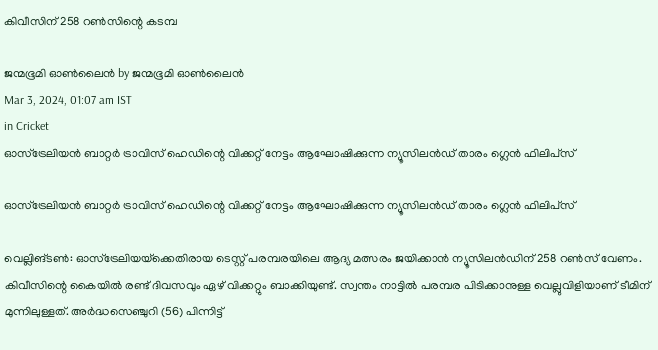കിവീസിന് 258 റണ്‍സിന്റെ കടമ്പ

ജന്മഭൂമി ഓണ്‍ലൈന്‍ by ജന്മഭൂമി ഓണ്‍ലൈന്‍
Mar 3, 2024, 01:07 am IST
in Cricket
ഓസ്‌ട്രേലിയന്‍ ബാറ്റര്‍ ട്രാവിസ് ഹെഡിന്റെ വിക്കറ്റ് നേട്ടം ആഘോഷിക്കുന്ന ന്യൂസിലന്‍ഡ് താരം ഗ്ലെന്‍ ഫിലിപ്‌സ്‌

ഓസ്‌ട്രേലിയന്‍ ബാറ്റര്‍ ട്രാവിസ് ഹെഡിന്റെ വിക്കറ്റ് നേട്ടം ആഘോഷിക്കുന്ന ന്യൂസിലന്‍ഡ് താരം ഗ്ലെന്‍ ഫിലിപ്‌സ്‌

വെല്ലിങ്ടണ്‍: ഓസ്‌ട്രേലിയയ്‌ക്കെതിരായ ടെസ്റ്റ് പരമ്പരയിലെ ആദ്യ മത്സരം ജയിക്കാന്‍ ന്യൂസിലന്‍ഡിന് 258 റണ്‍സ് വേണം. കിവീസിന്റെ കൈയില്‍ രണ്ട് ദിവസവും ഏഴ് വിക്കറ്റും ബാക്കിയുണ്ട്. സ്വന്തം നാട്ടില്‍ പരമ്പര പിടിക്കാനുള്ള വെല്ലുവിളിയാണ് ടീമിന് മുന്നിലുള്ളത്. അര്‍ദ്ധസെഞ്ചുറി (56) പിന്നിട്ട്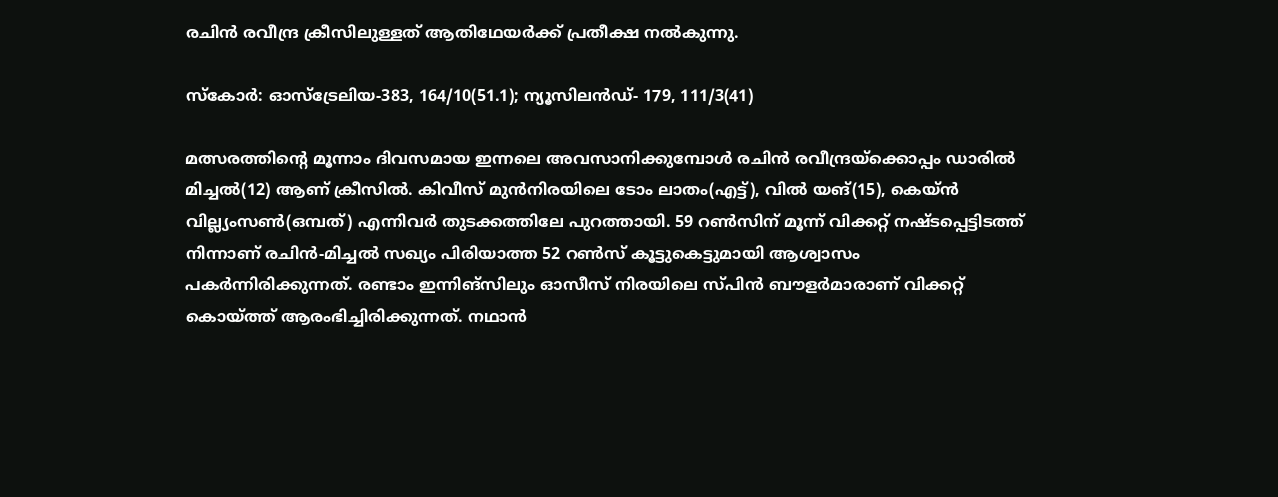രചിന്‍ രവീന്ദ്ര ക്രീസിലുള്ളത് ആതിഥേയര്‍ക്ക് പ്രതീക്ഷ നല്‍കുന്നു.

സ്‌കോര്‍: ഓസ്‌ട്രേലിയ-383, 164/10(51.1); ന്യൂസിലന്‍ഡ്- 179, 111/3(41)

മത്സരത്തിന്റെ മൂന്നാം ദിവസമായ ഇന്നലെ അവസാനിക്കുമ്പോള്‍ രചിന്‍ രവീന്ദ്രയ്‌ക്കൊപ്പം ഡാരില്‍ മിച്ചല്‍(12) ആണ് ക്രീസില്‍. കിവീസ് മുന്‍നിരയിലെ ടോം ലാതം(എട്ട്), വില്‍ യങ്(15), കെയ്ന്‍ വില്ല്യംസണ്‍(ഒമ്പത്) എന്നിവര്‍ തുടക്കത്തിലേ പുറത്തായി. 59 റണ്‍സിന് മൂന്ന് വിക്കറ്റ് നഷ്ടപ്പെട്ടിടത്ത് നിന്നാണ് രചിന്‍-മിച്ചല്‍ സഖ്യം പിരിയാത്ത 52 റണ്‍സ് കൂട്ടുകെട്ടുമായി ആശ്വാസം പകര്‍ന്നിരിക്കുന്നത്. രണ്ടാം ഇന്നിങ്‌സിലും ഓസീസ് നിരയിലെ സ്പിന്‍ ബൗളര്‍മാരാണ് വിക്കറ്റ് കൊയ്‌ത്ത് ആരംഭിച്ചിരിക്കുന്നത്. നഥാന്‍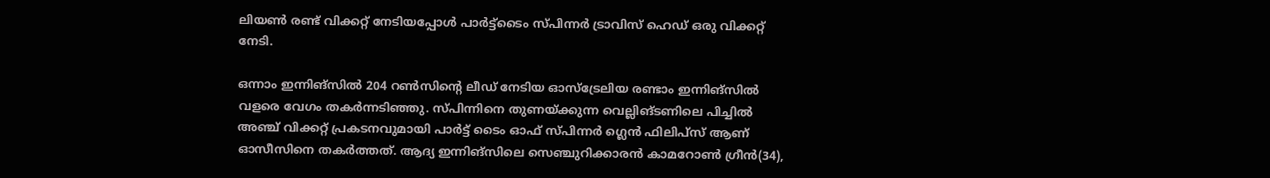ലിയണ്‍ രണ്ട് വിക്കറ്റ് നേടിയപ്പോള്‍ പാര്‍ട്ട്‌ടൈം സ്പിന്നര്‍ ട്രാവിസ് ഹെഡ് ഒരു വിക്കറ്റ് നേടി.

ഒന്നാം ഇന്നിങ്‌സില്‍ 204 റണ്‍സിന്റെ ലീഡ് നേടിയ ഓസ്‌ട്രേലിയ രണ്ടാം ഇന്നിങ്‌സില്‍ വളരെ വേഗം തകര്‍ന്നടിഞ്ഞു. സ്പിന്നിനെ തുണയ്‌ക്കുന്ന വെല്ലിങ്ടണിലെ പിച്ചില്‍ അഞ്ച് വിക്കറ്റ് പ്രകടനവുമായി പാര്‍ട്ട് ടൈം ഓഫ് സ്പിന്നര്‍ ഗ്ലെന്‍ ഫിലിപ്‌സ് ആണ് ഓസീസിനെ തകര്‍ത്തത്. ആദ്യ ഇന്നിങ്‌സിലെ സെഞ്ചുറിക്കാരന്‍ കാമറോണ്‍ ഗ്രീന്‍(34),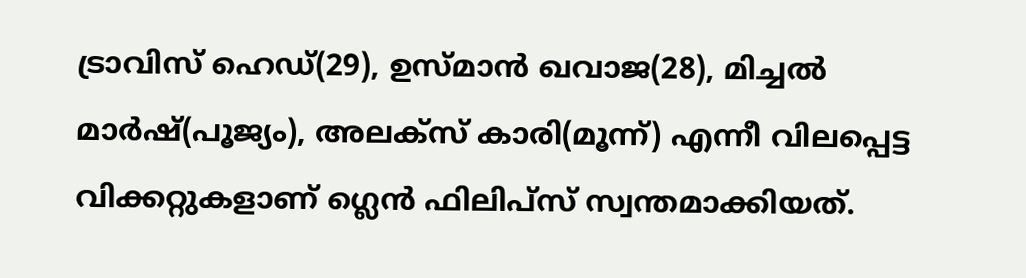ട്രാവിസ് ഹെഡ്(29), ഉസ്മാന്‍ ഖവാജ(28), മിച്ചല്‍ മാര്‍ഷ്(പൂജ്യം), അലക്‌സ് കാരി(മൂന്ന്) എന്നീ വിലപ്പെട്ട വിക്കറ്റുകളാണ് ഗ്ലെന്‍ ഫിലിപ്‌സ് സ്വന്തമാക്കിയത്.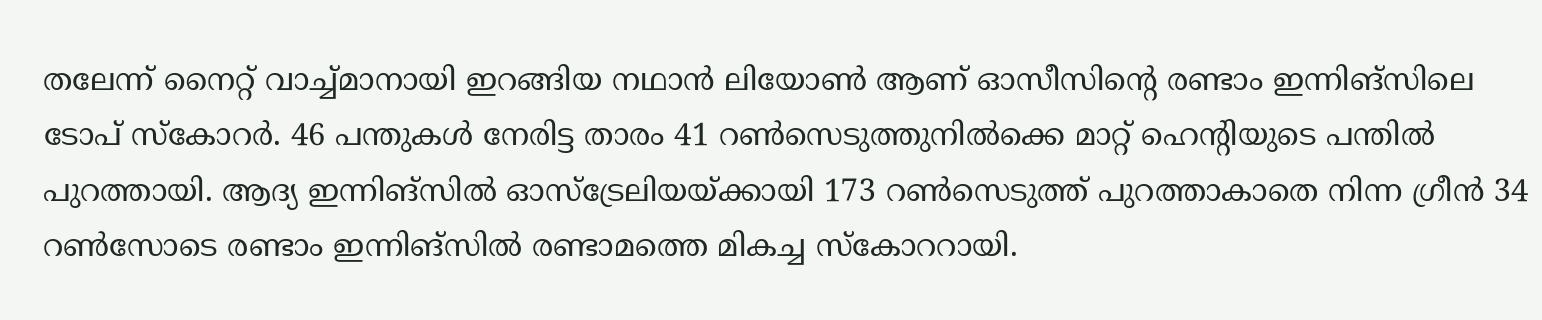തലേന്ന് നൈറ്റ് വാച്ച്മാനായി ഇറങ്ങിയ നഥാന്‍ ലിയോണ്‍ ആണ് ഓസീസിന്റെ രണ്ടാം ഇന്നിങ്‌സിലെ ടോപ് സ്‌കോറര്‍. 46 പന്തുകള്‍ നേരിട്ട താരം 41 റണ്‍സെടുത്തുനില്‍ക്കെ മാറ്റ് ഹെന്റിയുടെ പന്തില്‍ പുറത്തായി. ആദ്യ ഇന്നിങ്‌സില്‍ ഓസ്‌ട്രേലിയയ്‌ക്കായി 173 റണ്‍സെടുത്ത് പുറത്താകാതെ നിന്ന ഗ്രീന്‍ 34 റണ്‍സോടെ രണ്ടാം ഇന്നിങ്‌സില്‍ രണ്ടാമത്തെ മികച്ച സ്‌കോററായി.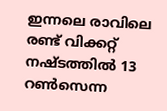ഇന്നലെ രാവിലെ രണ്ട് വിക്കറ്റ് നഷ്ടത്തില്‍ 13 റണ്‍സെന്ന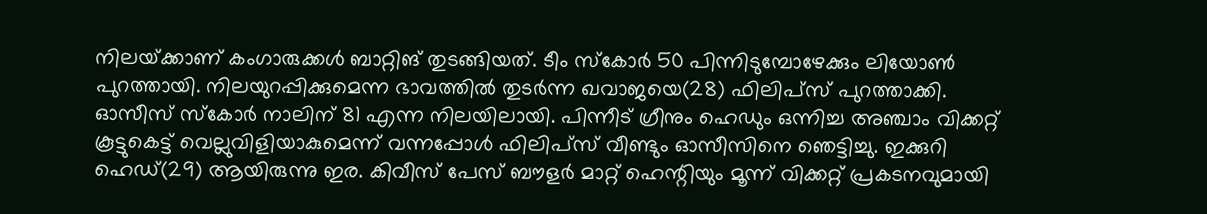നിലയ്‌ക്കാണ് കംഗാരുക്കള്‍ ബാറ്റിങ് തുടങ്ങിയത്. ടീം സ്‌കോര്‍ 50 പിന്നിടുമ്പോഴേക്കും ലിയോണ്‍ പുറത്തായി. നിലയുറപ്പിക്കുമെന്ന ഭാവത്തില്‍ തുടര്‍ന്ന ഖവാജയെ(28) ഫിലിപ്‌സ് പുറത്താക്കി. ഓസീസ് സ്‌കോര്‍ നാലിന് 81 എന്ന നിലയിലായി. പിന്നീട് ഗ്രീനും ഹെഡും ഒന്നിച്ച അഞ്ചാം വിക്കറ്റ് കൂട്ടുകെട്ട് വെല്ലുവിളിയാകുമെന്ന് വന്നപ്പോള്‍ ഫിലിപ്‌സ് വീണ്ടും ഓസീസിനെ ഞെട്ടിച്ചു. ഇക്കുറി ഹെഡ്(29) ആയിരുന്നു ഇര. കിവീസ് പേസ് ബൗളര്‍ മാറ്റ് ഹെന്റിയും മൂന്ന് വിക്കറ്റ് പ്രകടനവുമായി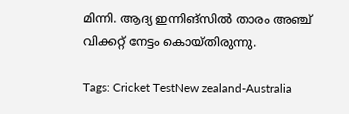മിന്നി. ആദ്യ ഇന്നിങ്‌സില്‍ താരം അഞ്ച് വിക്കറ്റ് നേട്ടം കൊയ്തിരുന്നു.

Tags: Cricket TestNew zealand-Australia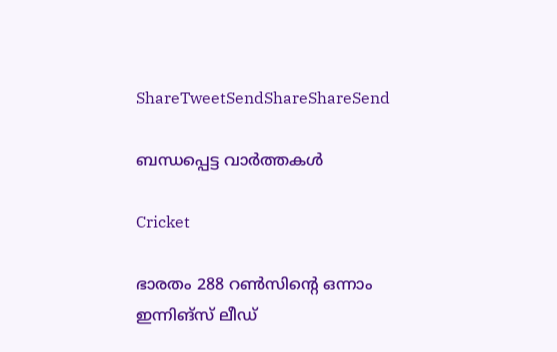ShareTweetSendShareShareSend

ബന്ധപ്പെട്ട വാര്‍ത്തകള്‍

Cricket

ഭാരതം 288 റണ്‍സിന്റെ ഒന്നാം ഇന്നിങ്‌സ് ലീഡ്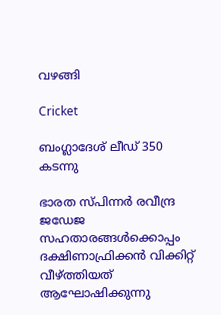വഴങ്ങി

Cricket

ബംഗ്ലാദേശ് ലീഡ് 350 കടന്നു

ഭാരത സ്പിന്നര്‍ രവീന്ദ്ര ജഡേജ സഹതാരങ്ങള്‍ക്കൊപ്പം ദക്ഷിണാഫ്രിക്കന്‍ വിക്കിറ്റ് വീഴ്ത്തിയത് ആഘോഷിക്കുന്നു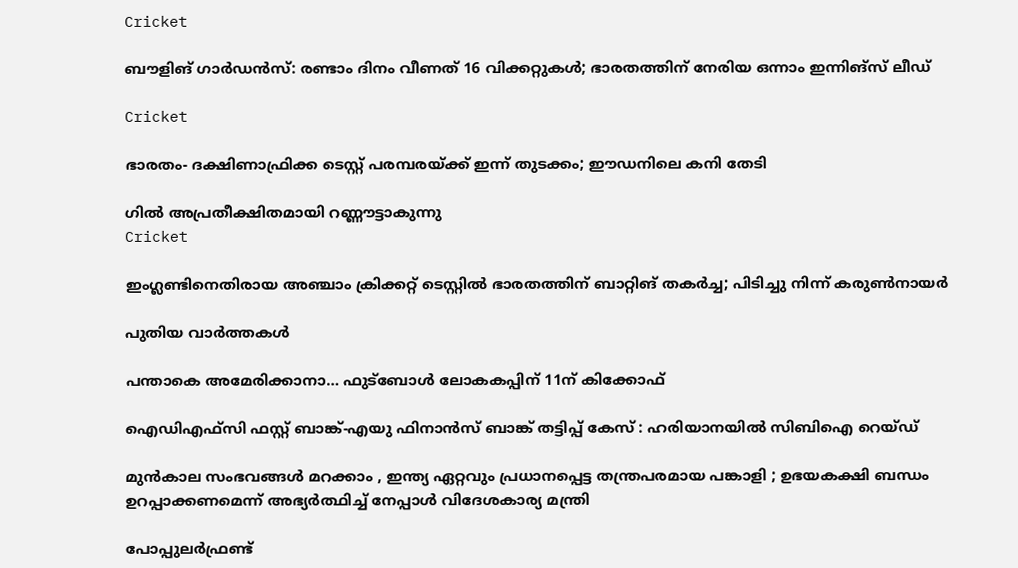Cricket

ബൗളിങ് ഗാര്‍ഡന്‍സ്: രണ്ടാം ദിനം വീണത് 16 വിക്കറ്റുകള്‍; ഭാരതത്തിന് നേരിയ ഒന്നാം ഇന്നിങ്‌സ് ലീഡ്

Cricket

ഭാരതം- ദക്ഷിണാഫ്രിക്ക ടെസ്റ്റ് പരമ്പരയ്‌ക്ക് ഇന്ന് തുടക്കം; ഈഡനിലെ കനി തേടി

ഗില്‍ അപ്രതീക്ഷിതമായി റണ്ണൗട്ടാകുന്നു
Cricket

ഇംഗ്ലണ്ടിനെതിരായ അഞ്ചാം ക്രിക്കറ്റ് ടെസ്റ്റില്‍ ഭാരതത്തിന് ബാറ്റിങ് തകര്‍ച്ച; പിടിച്ചു നിന്ന് കരുണ്‍നായര്‍

പുതിയ വാര്‍ത്തകള്‍

പന്താകെ അമേരിക്കാനാ… ഫുട്‌ബോള്‍ ലോകകപ്പിന് 11ന് കിക്കോഫ്

ഐഡിഎഫ്‌സി ഫസ്റ്റ് ബാങ്ക്-എയു ഫിനാൻസ് ബാങ്ക് തട്ടിപ്പ് കേസ് : ഹരിയാനയിൽ സിബിഐ റെയ്ഡ്

മുൻകാല സംഭവങ്ങൾ മറക്കാം , ഇന്ത്യ ഏറ്റവും പ്രധാനപ്പെട്ട തന്ത്രപരമായ പങ്കാളി ; ഉഭയകക്ഷി ബന്ധം ഉറപ്പാക്കണമെന്ന് അഭ്യർത്ഥിച്ച് നേപ്പാൾ വിദേശകാര്യ മന്ത്രി

പോപ്പുലർഫ്രണ്ട്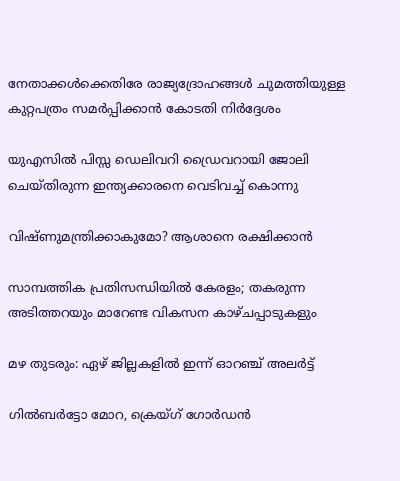നേതാക്കൾക്കെതിരേ രാജ്യദ്രോഹങ്ങൾ ചുമത്തിയുള്ള കുറ്റപത്രം സമർപ്പിക്കാൻ കോടതി നിർദ്ദേശം

യുഎസിൽ പിസ്സ ഡെലിവറി ഡ്രൈവറായി ജോലി ചെയ്തിരുന്ന ഇന്ത്യക്കാരനെ വെടിവച്ച് കൊന്നു

വിഷ്ണുമന്ത്രിക്കാകുമോ? ആശാനെ രക്ഷിക്കാന്‍

സാമ്പത്തിക പ്രതിസന്ധിയില്‍ കേരളം; തകരുന്ന അടിത്തറയും മാറേണ്ട വികസന കാഴ്ചപ്പാടുകളും

മഴ തുടരും: ഏഴ് ജില്ലകളിൽ ഇന്ന് ഓറഞ്ച് അലർട്ട്

ഗില്‍ബര്‍ട്ടോ മോറ, ക്രെയ്ഗ് ഗോര്‍ഡന്‍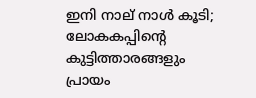ഇനി നാല് നാള്‍ കൂടി; ലോകകപ്പിന്റെ കുട്ടിത്താരങ്ങളും പ്രായം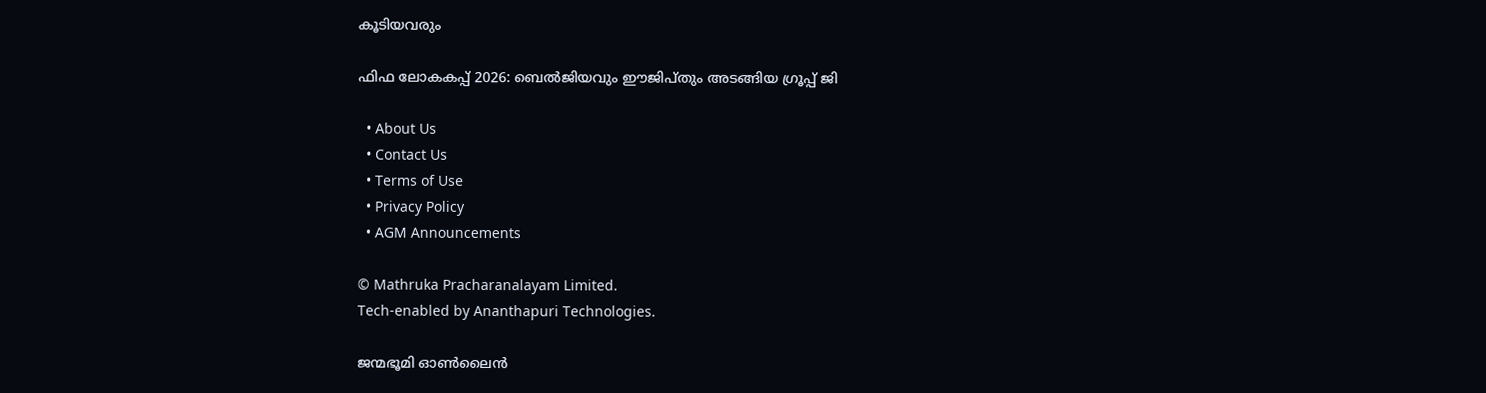കൂടിയവരും

ഫിഫ ലോകകപ്പ് 2026: ബെല്‍ജിയവും ഈജിപ്തും അടങ്ങിയ ഗ്രൂപ്പ് ജി

  • About Us
  • Contact Us
  • Terms of Use
  • Privacy Policy
  • AGM Announcements

© Mathruka Pracharanalayam Limited.
Tech-enabled by Ananthapuri Technologies.

ജന്മഭൂമി ഓണ്‍ലൈന്‍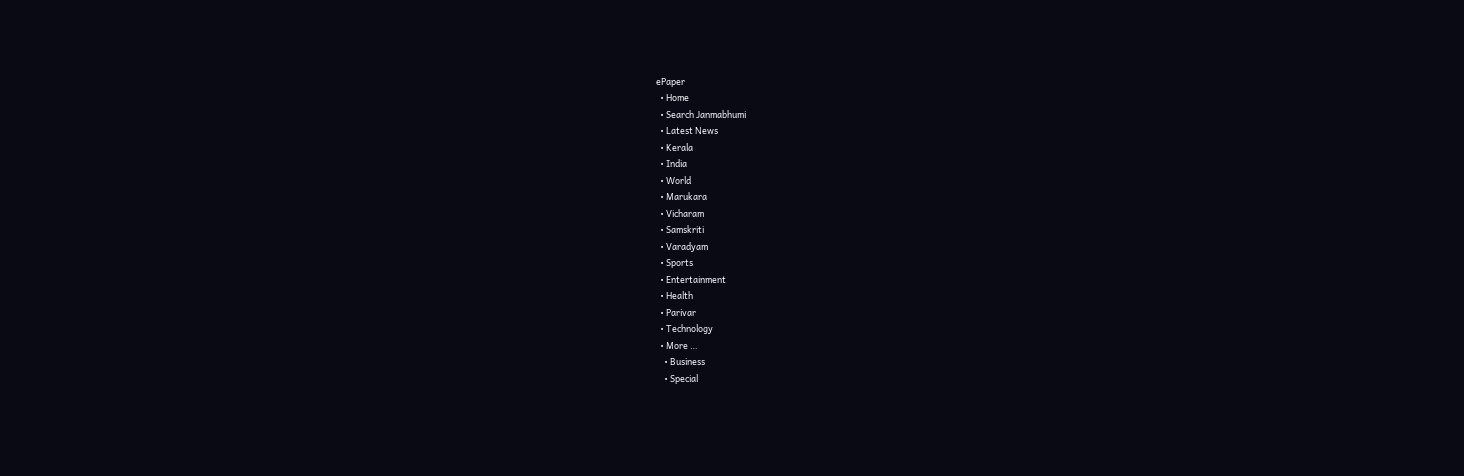ePaper
  • Home
  • Search Janmabhumi
  • Latest News
  • Kerala
  • India
  • World
  • Marukara
  • Vicharam
  • Samskriti
  • Varadyam
  • Sports
  • Entertainment
  • Health
  • Parivar
  • Technology
  • More …
    • Business
    • Special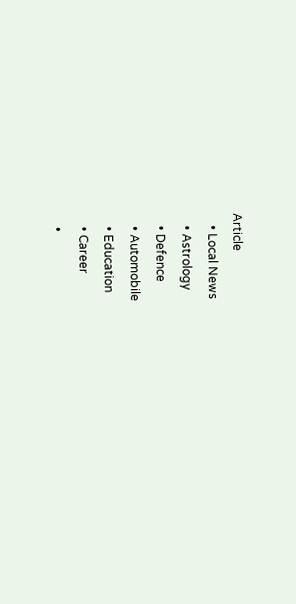Article
    • Local News
    • Astrology
    • Defence
    • Automobile
    • Education
    • Career
    •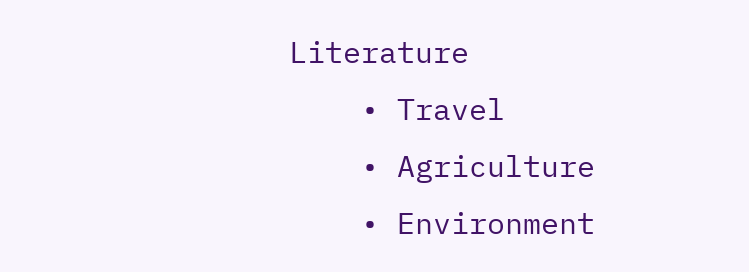Literature
    • Travel
    • Agriculture
    • Environment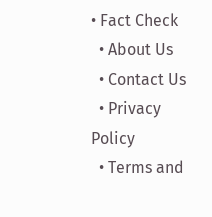• Fact Check
  • About Us
  • Contact Us
  • Privacy Policy
  • Terms and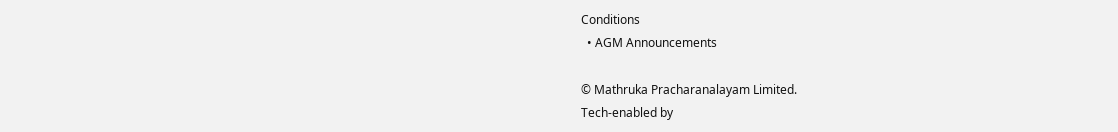Conditions
  • AGM Announcements

© Mathruka Pracharanalayam Limited.
Tech-enabled by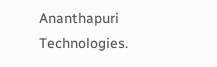Ananthapuri Technologies.